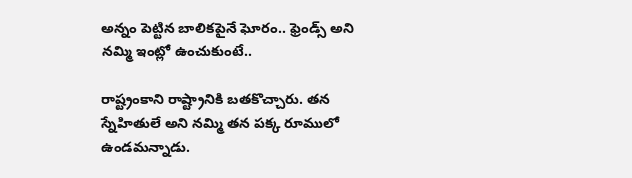అన్నం పెట్టిన బాలిక‌పైనే ఘోరం.. ఫ్రెండ్స్ అని న‌మ్మి ఇంట్లో ఉంచుకుంటే..

రాష్ట్రంకాని రాష్ట్రానికి బ‌త‌కొచ్చారు. త‌న స్నేహితులే అని న‌మ్మి త‌న ప‌క్క రూములో ఉండ‌మ‌న్నాడు.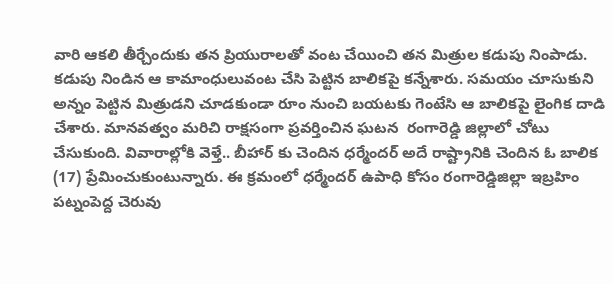వారి ఆకలి తీర్చేందుకు త‌న ప్రియురాల‌తో వంట చేయించి త‌న మిత్రుల కడుపు నింపాడు. క‌డుపు నిండిన ఆ కామాంధులువంట చేసి పెట్టిన బాలిక‌పై క‌న్నేశారు. స‌మ‌యం చూసుకుని అన్నం పెట్టిన మిత్రుడ‌ని చూడ‌కుండా రూం నుంచి బ‌య‌టకు గెంటేసి ఆ బాలిక‌పై లైంగిక దాడి చేశారు. మాన‌వ‌త్వం మ‌రిచి రాక్ష‌సంగా ప్ర‌వ‌ర్తించిన ఘ‌ట‌న‌  రంగారెడ్డి జిల్లాలో చోటు చేసుకుంది. వివారాల్లోకి వెళ్తే.. బీహార్ కు చెందిన ధ‌ర్మేంద‌ర్ అదే రాష్ట్రానికి చెందిన ఓ బాలిక (17) ప్రేమించుకుంటున్నారు. ఈ క్ర‌మంలో ధ‌ర్మేంద‌ర్‌ ఉపాధి కోసం రంగారెడ్డిజిల్లా ఇబ్ర‌హిం ప‌ట్నంపెద్ద చెరువు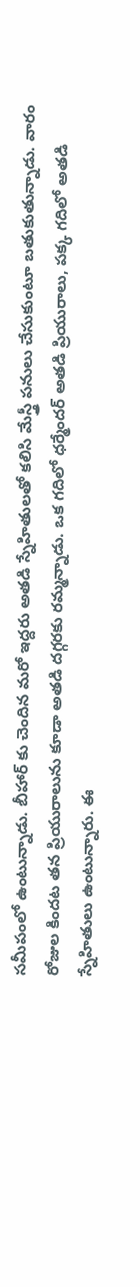స‌మీపంలో ఉంటున్నాడు. బీహార్ కు చెందిన మ‌రో ఇద్ద‌రు అత‌డి స్నేహితుల‌తో క‌లిసి మేస్త్రీ ప‌నులు చేసుకుంటూ బతుకుతున్నాడు. వారం రోజుల కింద‌ట త‌న ప్రియురాలును కూడా అత‌డి ద‌గ్గ‌ర‌కు రమ్మ‌న్నాడు. ఒక గ‌దిలో ధ‌ర్మేంద‌ర్ అత‌డి ప్రియురాలు, ప‌క్క గ‌దిలో అత‌డి స్నేహితులు ఉంటున్నారు. ఈ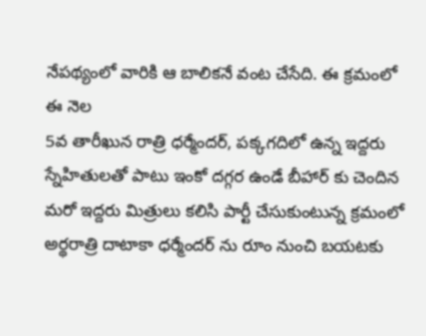నేప‌థ్యంలో వారికి ఆ బాలిక‌నే వంట చేసేది. ఈ క్ర‌మంలో ఈ నెల
5వ తారీఖున రాత్రి ధ‌ర్మేంద‌ర్‌, ప‌క్క‌గ‌దిలో ఉన్న ఇద్దరు స్నేహితుల‌తో పాటు ఇంకో ద‌గ్గ‌ర ఉండే బీహార్ కు చెందిన మ‌రో ఇద్ద‌రు మిత్రులు క‌లిసి పార్టీ చేసుకుంటున్న క్ర‌మంలో అర్థ‌రాత్రి దాటాకా ధ‌ర్మేంద‌ర్ ను రూం నుంచి బ‌య‌ట‌కు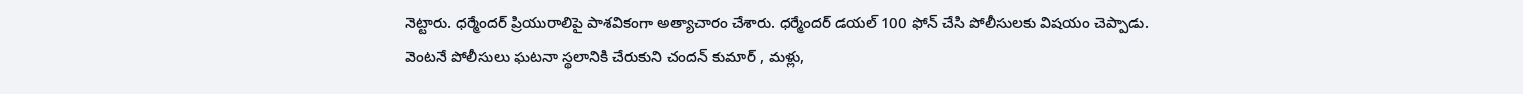నెట్టారు. ధ‌ర్మేంద‌ర్ ప్రియురాలిపై పాశ‌వికంగా అత్యాచారం చేశారు. ధ‌ర్మేంద‌ర్ డ‌య‌ల్ 100 ఫోన్ చేసి పోలీసుల‌కు విష‌యం చెప్పాడు. వెంట‌నే పోలీసులు ఘ‌ట‌నా స్థలానికి చేరుకుని చంద‌న్ కుమార్ , మ‌ళ్లు,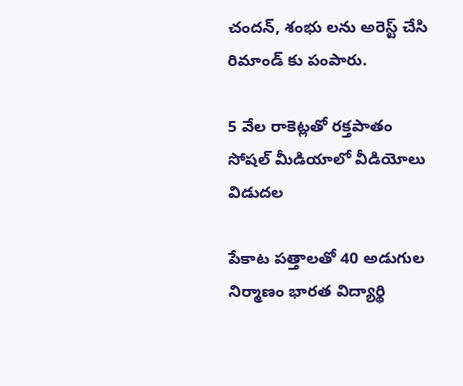చంద‌న్‌, శంభు ల‌ను అరెస్ట్ చేసి రిమాండ్ కు పంపారు.

5 వేల రాకెట్ల‌తో ర‌క్త‌పాతం సోష‌ల్ మీడియాలో వీడియోలు విడుద‌ల

పేకాట ప‌త్తాల‌తో 40 అడుగుల నిర్మాణం భార‌త విద్యార్థి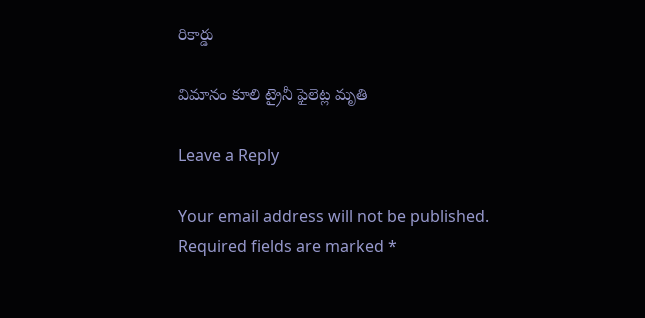రికార్డు

విమానం కూలి ట్రైనీ ఫైలెట్ల మృతి

Leave a Reply

Your email address will not be published. Required fields are marked *